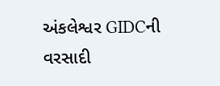અંકલેશ્વર GIDCની વરસાદી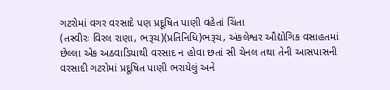ગટરોમાં વગર વરસાદે પણ પ્રદૂષિત પાણી વહેતાં ચિંતા
(તસ્વીરઃ વિરલ રાણા, ભરૂચ)(પ્રતિનિધિ)ભરૂચ, અંકલેશ્વર ઔદ્યોગિક વસાહતમાં છેલ્લા એક અઠવાડિયાથી વરસાદ ન હોવા છતાં સી ચેનલ તથા તેની આસપાસની વરસાદી ગટરોમાં પ્રદૂષિત પાણી ભરાયેલું અને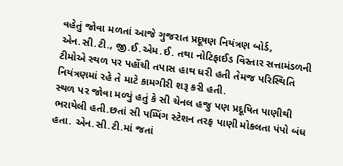વહેતું જોવા મળતાં આજે ગુજરાત પ્રદૂષણ નિયંત્રણ બોર્ડ, એન.સી.ટી., જી.ઈ.એમ.ઈ. તથા નોટિફાઈડ વિસ્તાર સત્તામંડળની ટીમોએ સ્થળ પર પહોંચી તપાસ હાથ ધરી હતી તેમજ પરિસ્થિતિ નિયંત્રણમાં રહે તે માટે કામગીરી શરૂ કરી હતી.
સ્થળ પર જોવા મળ્યું હતું કે સી ચેનલ હજુ પણ પ્રદૂષિત પાણીથી ભરાયેલી હતી.છતાં સી પમ્પિંગ સ્ટેશન તરફ પાણી મોકલતા પંપો બંધ હતા. એન.સી.ટી.માં જતાં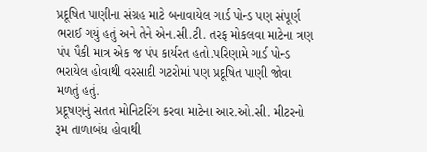પ્રદૂષિત પાણીના સંગ્રહ માટે બનાવાયેલ ગાર્ડ પોન્ડ પણ સંપૂર્ણ ભરાઈ ગયું હતું અને તેને એન.સી.ટી. તરફ મોકલવા માટેના ત્રણ પંપ પૈકી માત્ર એક જ પંપ કાર્યરત હતો.પરિણામે ગાર્ડ પોન્ડ ભરાયેલ હોવાથી વરસાદી ગટરોમાં પણ પ્રદૂષિત પાણી જોવા મળતું હતું.
પ્રદૂષણનું સતત મોનિટરિંગ કરવા માટેના આર.ઓ.સી. મીટરનો રૂમ તાળાબંધ હોવાથી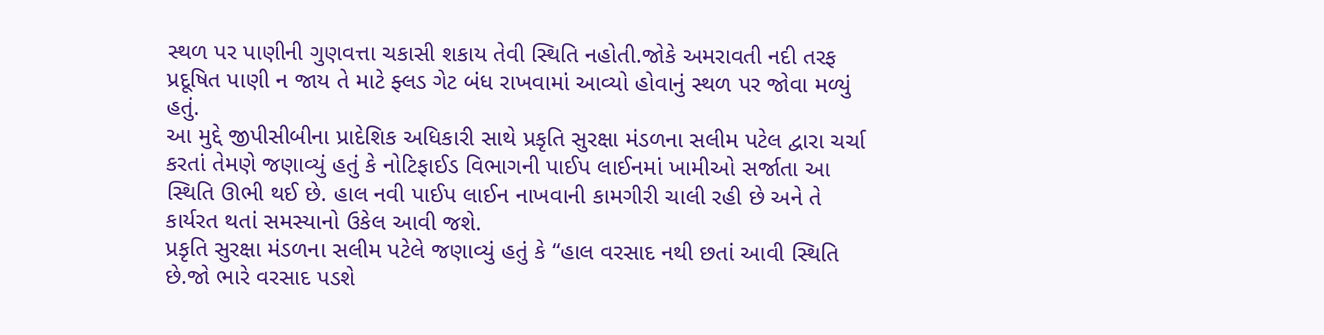સ્થળ પર પાણીની ગુણવત્તા ચકાસી શકાય તેવી સ્થિતિ નહોતી.જોકે અમરાવતી નદી તરફ પ્રદૂષિત પાણી ન જાય તે માટે ફ્લડ ગેટ બંધ રાખવામાં આવ્યો હોવાનું સ્થળ પર જોવા મળ્યું હતું.
આ મુદ્દે જીપીસીબીના પ્રાદેશિક અધિકારી સાથે પ્રકૃતિ સુરક્ષા મંડળના સલીમ પટેલ દ્વારા ચર્ચા કરતાં તેમણે જણાવ્યું હતું કે નોટિફાઈડ વિભાગની પાઈપ લાઈનમાં ખામીઓ સર્જાતા આ સ્થિતિ ઊભી થઈ છે. હાલ નવી પાઈપ લાઈન નાખવાની કામગીરી ચાલી રહી છે અને તે કાર્યરત થતાં સમસ્યાનો ઉકેલ આવી જશે.
પ્રકૃતિ સુરક્ષા મંડળના સલીમ પટેલે જણાવ્યું હતું કે “હાલ વરસાદ નથી છતાં આવી સ્થિતિ છે.જો ભારે વરસાદ પડશે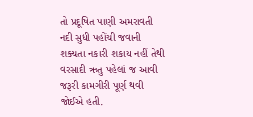તો પ્રદૂષિત પાણી અમરાવતી નદી સુધી પહોંચી જવાની શક્યતા નકારી શકાય નહીં તેથી વરસાદી ઋતુ પહેલાં જ આવી જરૂરી કામગીરી પૂર્ણ થવી જોઈએ હતી.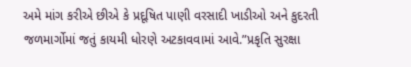અમે માંગ કરીએ છીએ કે પ્રદૂષિત પાણી વરસાદી ખાડીઓ અને કુદરતી જળમાર્ગોમાં જતું કાયમી ધોરણે અટકાવવામાં આવે.”પ્રકૃતિ સુરક્ષા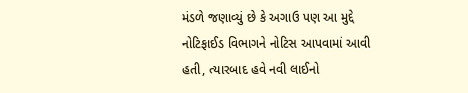મંડળે જણાવ્યું છે કે અગાઉ પણ આ મુદ્દે નોટિફાઈડ વિભાગને નોટિસ આપવામાં આવી હતી, ત્યારબાદ હવે નવી લાઈનો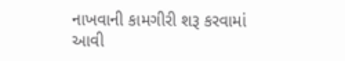નાખવાની કામગીરી શરૂ કરવામાં આવી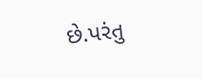છે.પરંતુ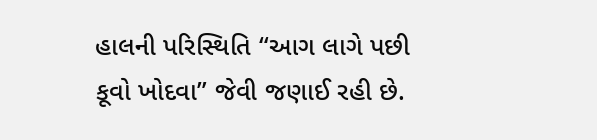હાલની પરિસ્થિતિ “આગ લાગે પછી કૂવો ખોદવા” જેવી જણાઈ રહી છે.